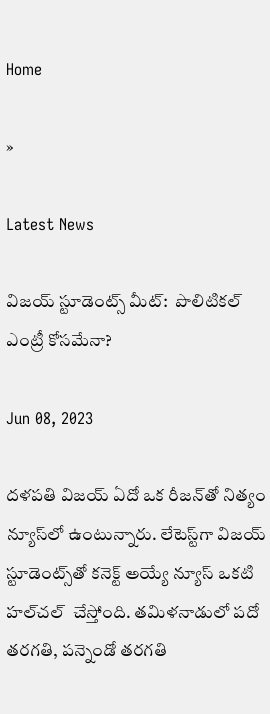Home

»

Latest News

విజ‌య్ స్టూడెంట్స్ మీట్‌:  పొలిటిక‌ల్ ఎంట్రీ కోస‌మేనా?

Jun 08, 2023

ద‌ళ‌ప‌తి విజ‌య్ ఏదో ఒక రీజ‌న్‌తో నిత్యం న్యూస్‌లో ఉంటున్నారు. లేటెస్ట్‌గా విజ‌య్ స్టూడెంట్స్‌తో క‌నెక్ట్ అయ్యే న్యూస్ ఒక‌టి హ‌ల్‌చ‌ల్  చేస్తోంది. త‌మిళ‌నాడులో ప‌దో త‌ర‌గ‌తి, ప‌న్నెండో త‌ర‌గ‌తి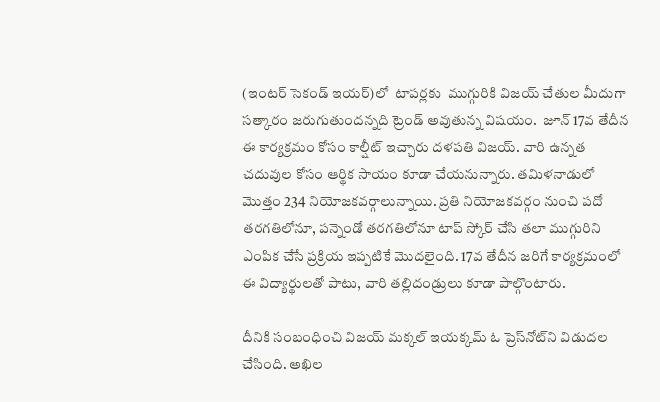(ఇంట‌ర్ సెకండ్ ఇయ‌ర్‌)లో  టాప‌ర్ల‌కు  ముగ్గురికి విజ‌య్ చేతుల మీదుగా స‌త్కారం జ‌రుగుతుంద‌న్న‌ది ట్రెండ్ అవుతున్న విష‌యం.  జూన్ 17వ తేదీన ఈ కార్య‌క్ర‌మం కోసం కాల్షీట్ ఇచ్చారు ద‌ళ‌ప‌తి విజ‌య్‌. వారి ఉన్న‌త చ‌దువుల కోసం ఆర్థిక సాయం కూడా చేయ‌నున్నారు. త‌మిళ‌నాడులో మొత్తం 234 నియోజ‌క‌వ‌ర్గాలున్నాయి. ప్ర‌తి నియోజ‌క‌వ‌ర్గం నుంచి ప‌దో త‌ర‌గ‌తిలోనూ, ప‌న్నెండో త‌ర‌గ‌తిలోనూ టాప్ స్కోర్ చేసి త‌లా ముగ్గురిని ఎంపిక చేసే ప్ర‌క్రియ ఇప్ప‌టికే మొద‌లైంది. 17వ తేదీన జ‌రిగే కార్య‌క్ర‌మంలో ఈ విద్యార్థుల‌తో పాటు, వారి త‌ల్లిదండ్రులు కూడా పాల్గొంటారు.

దీనికి సంబంధించి విజ‌య్ మ‌క్క‌ల్ ఇయ‌క్క‌మ్ ఓ ప్రెస్‌నోట్‌ని విడుద‌ల చేసింది. అఖిల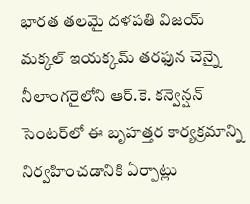భార‌త త‌ల‌మై ద‌ళ‌ప‌తి విజ‌య్ మక్క‌ల్ ఇయ‌క్క‌మ్ త‌ర‌ఫున చెన్నై నీలాంగ‌రైలోని ఆర్‌.కె. క‌న్వెన్ష‌న్ సెంట‌ర్‌లో ఈ బృహ‌త్త‌ర కార్య‌క్ర‌మాన్ని నిర్వ‌హించ‌డానికి ఏర్పాట్లు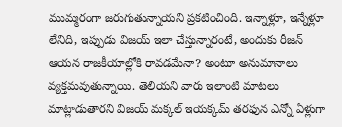ముమ్మ‌రంగా జ‌రుగుతున్నాయ‌ని ప్ర‌క‌టించింది. ఇన్నాళ్లూ, ఇన్నేళ్లూ లేనిది, ఇప్పుడు విజ‌య్ ఇలా చేస్తున్నారంటే, అందుకు రీజ‌న్ ఆయ‌న రాజ‌కీయాల్లోకి రావ‌డ‌మేనా? అంటూ అనుమానాలు వ్య‌క్త‌మ‌వుతున్నాయి. తెలియ‌ని వారు ఇలాంటి మాట‌లు మాట్లాడుతార‌ని విజ‌య్ మ‌క్క‌ల్ ఇయ‌క్క‌మ్ త‌ర‌ఫున ఎన్నో ఏళ్లుగా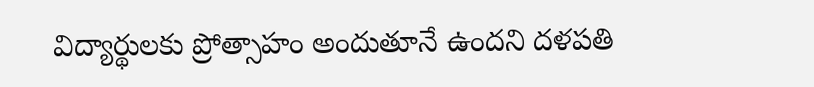విద్యార్థుల‌కు ప్రోత్సాహం అందుతూనే ఉంద‌ని ద‌ళ‌ప‌తి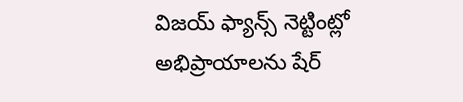విజ‌య్ ఫ్యాన్స్ నెట్టింట్లో అభిప్రాయాల‌ను షేర్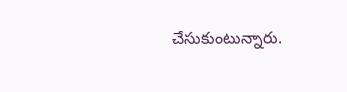చేసుకుంటున్నారు.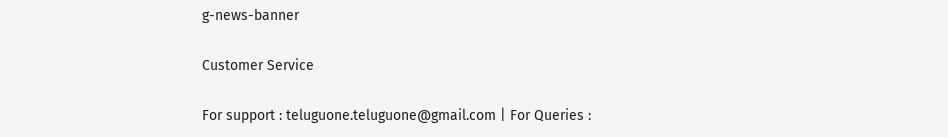g-news-banner

Customer Service

For support : teluguone.teluguone@gmail.com | For Queries :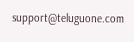support@teluguone.com